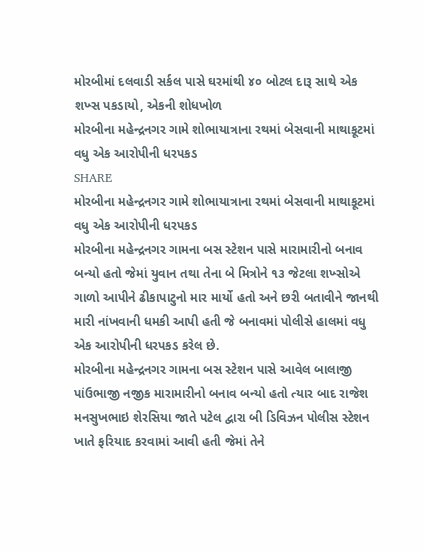મોરબીમાં દલવાડી સર્કલ પાસે ઘરમાંથી ૪૦ બોટલ દારૂ સાથે એક શખ્સ પકડાયો, એકની શોધખોળ
મોરબીના મહેન્દ્રનગર ગામે શોભાયાત્રાના રથમાં બેસવાની માથાકૂટમાં વધુ એક આરોપીની ધરપકડ
SHARE
મોરબીના મહેન્દ્રનગર ગામે શોભાયાત્રાના રથમાં બેસવાની માથાકૂટમાં વધુ એક આરોપીની ધરપકડ
મોરબીના મહેન્દ્રનગર ગામના બસ સ્ટેશન પાસે મારામારીનો બનાવ બન્યો હતો જેમાં યુવાન તથા તેના બે મિત્રોને ૧૩ જેટલા શખ્સોએ ગાળો આપીને ઢીકાપાટુનો માર માર્યો હતો અને છરી બતાવીને જાનથી મારી નાંખવાની ધમકી આપી હતી જે બનાવમાં પોલીસે હાલમાં વધુ એક આરોપીની ધરપકડ કરેલ છે.
મોરબીના મહેન્દ્રનગર ગામના બસ સ્ટેશન પાસે આવેલ બાલાજી પાંઉભાજી નજીક મારામારીનો બનાવ બન્યો હતો ત્યાર બાદ રાજેશ મનસુખભાઇ શેરસિયા જાતે પટેલ દ્વારા બી ડિવિઝન પોલીસ સ્ટેશન ખાતે ફરિયાદ કરવામાં આવી હતી જેમાં તેને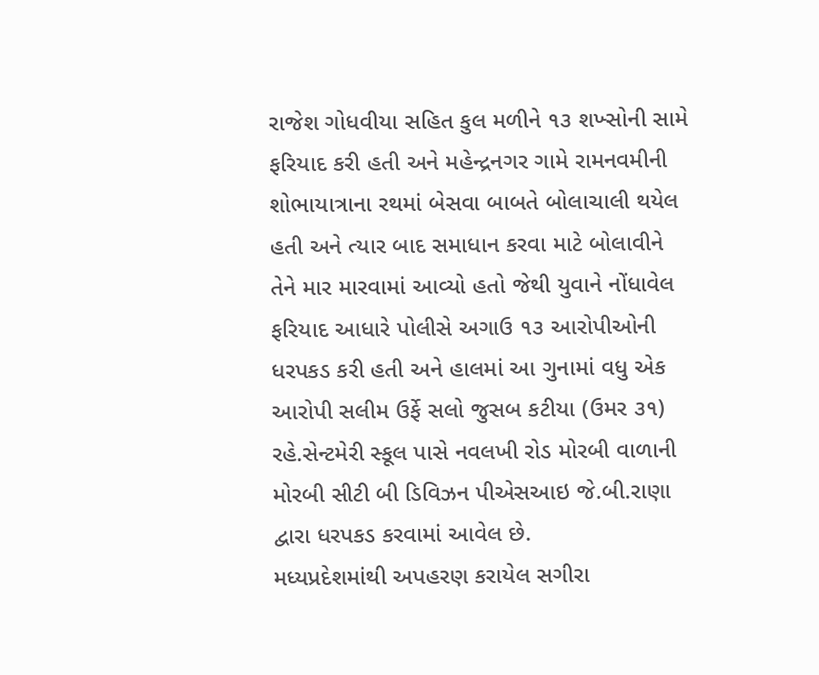રાજેશ ગોધવીયા સહિત કુલ મળીને ૧૩ શખ્સોની સામે ફરિયાદ કરી હતી અને મહેન્દ્રનગર ગામે રામનવમીની શોભાયાત્રાના રથમાં બેસવા બાબતે બોલાચાલી થયેલ હતી અને ત્યાર બાદ સમાધાન કરવા માટે બોલાવીને તેને માર મારવામાં આવ્યો હતો જેથી યુવાને નોંધાવેલ ફરિયાદ આધારે પોલીસે અગાઉ ૧૩ આરોપીઓની ધરપકડ કરી હતી અને હાલમાં આ ગુનામાં વધુ એક આરોપી સલીમ ઉર્ફે સલો જુસબ કટીયા (ઉમર ૩૧) રહે.સેન્ટમેરી સ્કૂલ પાસે નવલખી રોડ મોરબી વાળાની મોરબી સીટી બી ડિવિઝન પીએસઆઇ જે.બી.રાણા દ્વારા ધરપકડ કરવામાં આવેલ છે.
મધ્યપ્રદેશમાંથી અપહરણ કરાયેલ સગીરા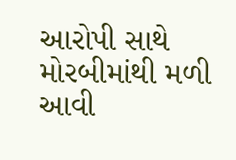આરોપી સાથે મોરબીમાંથી મળી આવી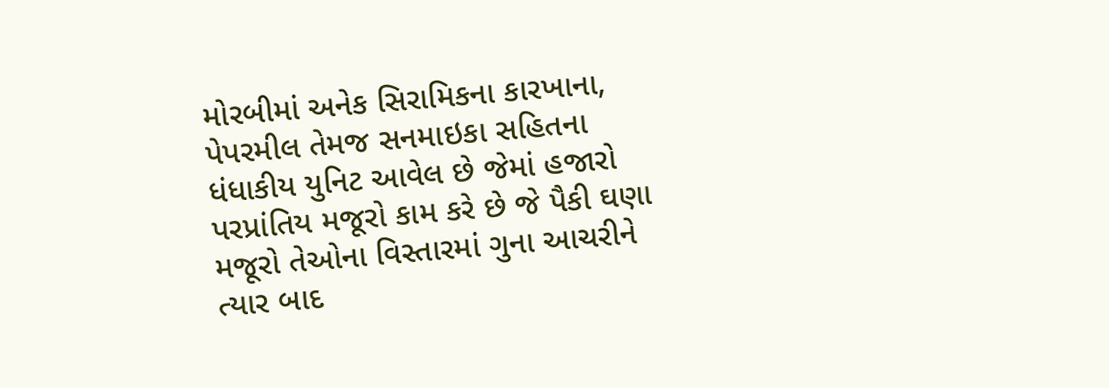મોરબીમાં અનેક સિરામિકના કારખાના, પેપરમીલ તેમજ સનમાઇકા સહિતના ધંધાકીય યુનિટ આવેલ છે જેમાં હજારો પરપ્રાંતિય મજૂરો કામ કરે છે જે પૈકી ઘણા મજૂરો તેઓના વિસ્તારમાં ગુના આચરીને ત્યાર બાદ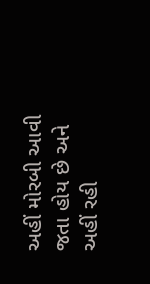અહીં મોરબી આવી જતા હોય છે અને અહીં રહી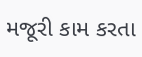મજૂરી કામ કરતા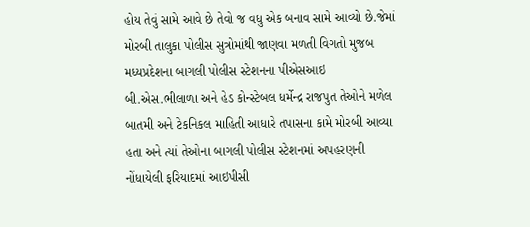હોય તેવું સામે આવે છે તેવો જ વધુ એક બનાવ સામે આવ્યો છે.જેમાં મોરબી તાલુકા પોલીસ સુત્રોમાંથી જાણવા મળતી વિગતો મુજબ મધ્યપ્રદેશના બાગલી પોલીસ સ્ટેશનના પીએસઆઇ બી.એસ.ભીલાળા અને હેડ કોન્સ્ટેબલ ધર્મેન્દ્ર રાજપુત તેઓને મળેલ બાતમી અને ટેકનિકલ માહિતી આધારે તપાસના કામે મોરબી આવ્યા હતા અને ત્યાં તેઓના બાગલી પોલીસ સ્ટેશનમાં અપહરણની નોંધાયેલી ફરિયાદમાં આઇપીસી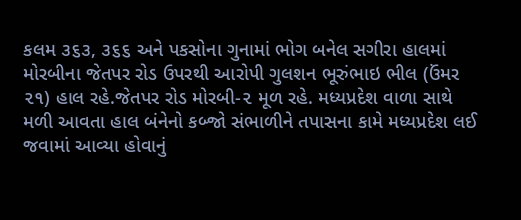કલમ ૩૬૩, ૩૬૬ અને પકસોના ગુનામાં ભોગ બનેલ સગીરા હાલમાં મોરબીના જેતપર રોડ ઉપરથી આરોપી ગુલશન ભૂરુંભાઇ ભીલ (ઉંમર ૨૧) હાલ રહે.જેતપર રોડ મોરબી-૨ મૂળ રહે. મધ્યપ્રદેશ વાળા સાથે મળી આવતા હાલ બંનેનો કબ્જો સંભાળીને તપાસના કામે મધ્યપ્રદેશ લઈ જવામાં આવ્યા હોવાનું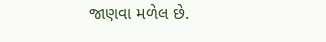જાણવા મળેલ છે.